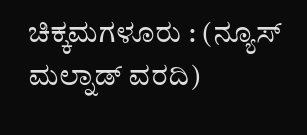ಚಿಕ್ಕಮಗಳೂರು : (ನ್ಯೂಸ್ ಮಲ್ನಾಡ್ ವರದಿ)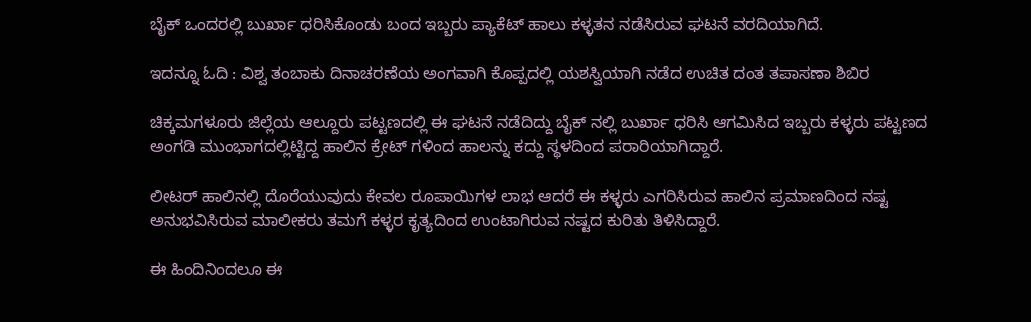ಬೈಕ್ ಒಂದರಲ್ಲಿ ಬುರ್ಖಾ ಧರಿಸಿಕೊಂಡು ಬಂದ ಇಬ್ಬರು ಪ್ಯಾಕೆಟ್ ಹಾಲು ಕಳ್ಳತನ ನಡೆಸಿರುವ ಘಟನೆ ವರದಿಯಾಗಿದೆ.

ಇದನ್ನೂ ಓದಿ : ವಿಶ್ವ ತಂಬಾಕು ದಿನಾಚರಣೆಯ ಅಂಗವಾಗಿ ಕೊಪ್ಪದಲ್ಲಿ ಯಶಸ್ವಿಯಾಗಿ ನಡೆದ ಉಚಿತ ದಂತ ತಪಾಸಣಾ ಶಿಬಿರ

ಚಿಕ್ಕಮಗಳೂರು ಜಿಲ್ಲೆಯ ಆಲ್ದೂರು ಪಟ್ಟಣದಲ್ಲಿ ಈ ಘಟನೆ ನಡೆದಿದ್ದು ಬೈಕ್ ನಲ್ಲಿ ಬುರ್ಖಾ ಧರಿಸಿ ಆಗಮಿಸಿದ ಇಬ್ಬರು ಕಳ್ಳರು ಪಟ್ಟಣದ ಅಂಗಡಿ ಮುಂಭಾಗದಲ್ಲಿಟ್ಟಿದ್ದ ಹಾಲಿನ ಕ್ರೇಟ್ ಗಳಿಂದ ಹಾಲನ್ನು ಕದ್ದು ಸ್ಥಳದಿಂದ ಪರಾರಿಯಾಗಿದ್ದಾರೆ.

ಲೀಟರ್ ಹಾಲಿನಲ್ಲಿ ದೊರೆಯುವುದು ಕೇವಲ ರೂಪಾಯಿಗಳ ಲಾಭ ಆದರೆ ಈ ಕಳ್ಳರು ಎಗರಿಸಿರುವ ಹಾಲಿನ ಪ್ರಮಾಣದಿಂದ ನಷ್ಟ ಅನುಭವಿಸಿರುವ ಮಾಲೀಕರು ತಮಗೆ ಕಳ್ಳರ ಕೃತ್ಯದಿಂದ ಉಂಟಾಗಿರುವ ನಷ್ಟದ ಕುರಿತು ತಿಳಿಸಿದ್ದಾರೆ.

ಈ ಹಿಂದಿನಿಂದಲೂ ಈ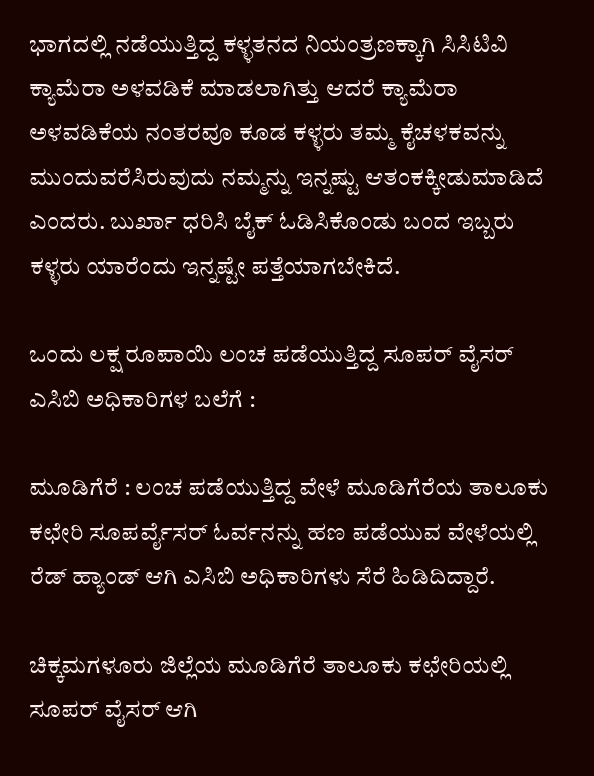ಭಾಗದಲ್ಲಿ ನಡೆಯುತ್ತಿದ್ದ ಕಳ್ಳತನದ ನಿಯಂತ್ರಣಕ್ಕಾಗಿ ಸಿಸಿಟಿವಿ ಕ್ಯಾಮೆರಾ ಅಳವಡಿಕೆ ಮಾಡಲಾಗಿತ್ತು ಆದರೆ ಕ್ಯಾಮೆರಾ ಅಳವಡಿಕೆಯ ನಂತರವೂ ಕೂಡ ಕಳ್ಳರು ತಮ್ಮ ಕೈಚಳಕವನ್ನು ಮುಂದುವರೆಸಿರುವುದು ನಮ್ಮನ್ನು ಇನ್ನಷ್ಟು ಆತಂಕಕ್ಕೀಡುಮಾಡಿದೆ ಎಂದರು. ಬುರ್ಖಾ ಧರಿಸಿ ಬೈಕ್ ಓಡಿಸಿಕೊಂಡು ಬಂದ ಇಬ್ಬರು ಕಳ್ಳರು ಯಾರೆಂದು ಇನ್ನಷ್ಟೇ ಪತ್ತೆಯಾಗಬೇಕಿದೆ.

ಒಂದು ಲಕ್ಷ ರೂಪಾಯಿ ಲಂಚ ಪಡೆಯುತ್ತಿದ್ದ ಸೂಪರ್ ವೈಸರ್ ಎಸಿಬಿ ಅಧಿಕಾರಿಗಳ ಬಲೆಗೆ :

ಮೂಡಿಗೆರೆ : ಲಂಚ ಪಡೆಯುತ್ತಿದ್ದ ವೇಳೆ ಮೂಡಿಗೆರೆಯ ತಾಲೂಕು ಕಛೇರಿ ಸೂಪರ್ವೈಸರ್ ಓರ್ವನನ್ನು ಹಣ ಪಡೆಯುವ ವೇಳೆಯಲ್ಲಿ ರೆಡ್ ಹ್ಯಾಂಡ್ ಆಗಿ ಎಸಿಬಿ ಅಧಿಕಾರಿಗಳು ಸೆರೆ ಹಿಡಿದಿದ್ದಾರೆ.

ಚಿಕ್ಕಮಗಳೂರು ಜಿಲ್ಲೆಯ ಮೂಡಿಗೆರೆ ತಾಲೂಕು ಕಛೇರಿಯಲ್ಲಿ ಸೂಪರ್ ವೈಸರ್ ಆಗಿ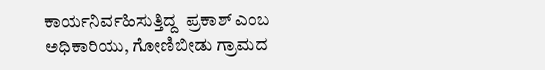ಕಾರ್ಯನಿರ್ವಹಿಸುತ್ತಿದ್ದ  ಪ್ರಕಾಶ್ ಎಂಬ ಅಧಿಕಾರಿಯು, ಗೋಣಿಬೀಡು ಗ್ರಾಮದ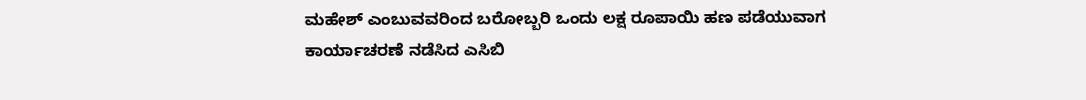ಮಹೇಶ್ ಎಂಬುವವರಿಂದ ಬರೋಬ್ಬರಿ ಒಂದು ಲಕ್ಷ ರೂಪಾಯಿ ಹಣ ಪಡೆಯುವಾಗ ಕಾರ್ಯಾಚರಣೆ ನಡೆಸಿದ ಎಸಿಬಿ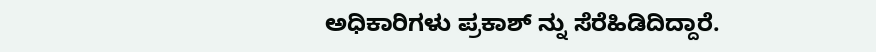ಅಧಿಕಾರಿಗಳು ಪ್ರಕಾಶ್ ನ್ನು ಸೆರೆಹಿಡಿದಿದ್ದಾರೆ.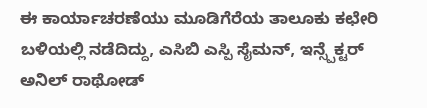ಈ ಕಾರ್ಯಾಚರಣೆಯು ಮೂಡಿಗೆರೆಯ ತಾಲೂಕು ಕಛೇರಿ ಬಳಿಯಲ್ಲಿ ನಡೆದಿದ್ದು, ಎಸಿಬಿ ಎಸ್ಪಿ ಸೈಮನ್, ಇನ್ಸ್ಪೆಕ್ಟರ್ ಅನಿಲ್ ರಾಥೋಡ್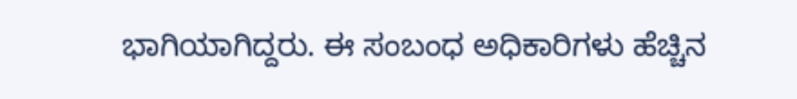ಭಾಗಿಯಾಗಿದ್ದರು. ಈ ಸಂಬಂಧ ಅಧಿಕಾರಿಗಳು ಹೆಚ್ಚಿನ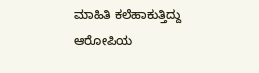ಮಾಹಿತಿ ಕಲೆಹಾಕುತ್ತಿದ್ದು ಆರೋಪಿಯ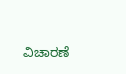ವಿಚಾರಣೆ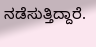ನಡೆಸುತ್ತಿದ್ದಾರೆ.